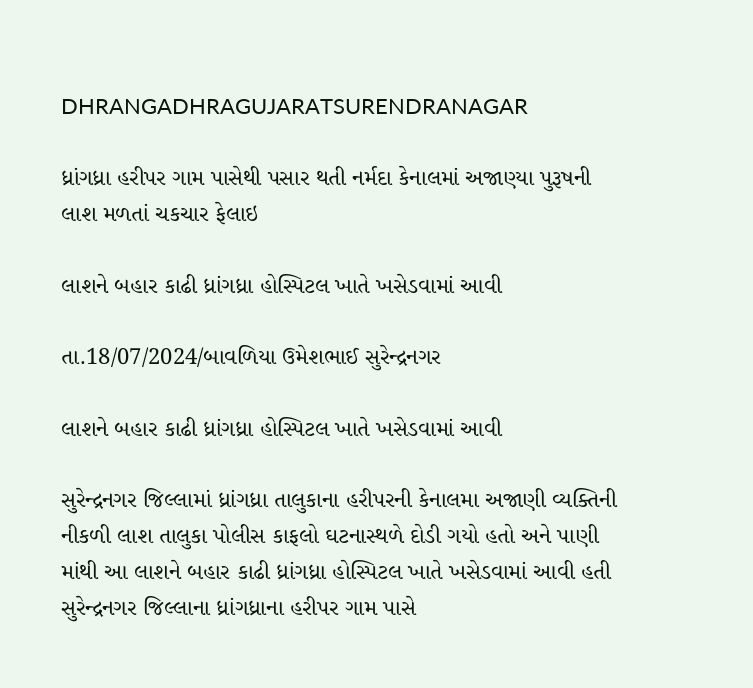DHRANGADHRAGUJARATSURENDRANAGAR

ધ્રાંગધ્રા હરીપર ગામ પાસેથી પસાર થતી નર્મદા કેનાલમાં અજાણ્યા પુરૂષની લાશ મળતાં ચકચાર ફેલાઇ

લાશને બહાર કાઢી ધ્રાંગધ્રા હોસ્પિટલ ખાતે ખસેડવામાં આવી

તા.18/07/2024/બાવળિયા ઉમેશભાઈ સુરેન્દ્રનગર

લાશને બહાર કાઢી ધ્રાંગધ્રા હોસ્પિટલ ખાતે ખસેડવામાં આવી

સુરેન્દ્રનગર જિલ્લામાં ધ્રાંગધ્રા તાલુકાના હરીપરની કેનાલમા અજાણી વ્યક્તિની નીકળી લાશ તાલુકા પોલીસ કાફલો ઘટનાસ્થળે દોડી ગયો હતો અને પાણી માંથી આ લાશને બહાર કાઢી ધ્રાંગધ્રા હોસ્પિટલ ખાતે ખસેડવામાં આવી હતી સુરેન્દ્રનગર જિલ્લાના ધ્રાંગધ્રાના હરીપર ગામ પાસે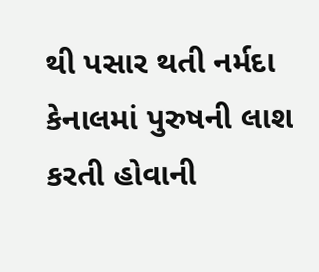થી પસાર થતી નર્મદા કેનાલમાં પુરુષની લાશ કરતી હોવાની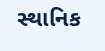સ્થાનિક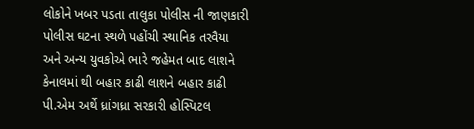લોકોને ખબર પડતા તાલુકા પોલીસ ની જાણકારી પોલીસ ઘટના સ્થળે પહોંચી સ્થાનિક તરવૈયા અને અન્ય યુવકોએ ભારે જહેમત બાદ લાશને કેનાલમાં થી બહાર કાઢી લાશને બહાર કાઢી પી.એમ અર્થે ધ્રાંગધ્રા સરકારી હોસ્પિટલ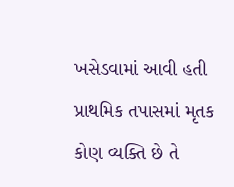ખસેડવામાં આવી હતી પ્રાથમિક તપાસમાં મૃતક કોણ વ્યક્તિ છે તે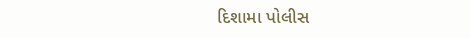દિશામા પોલીસ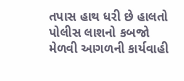તપાસ હાથ ધરી છે હાલતો પોલીસ લાશનો કબજો મેળવી આગળની કાર્યવાહી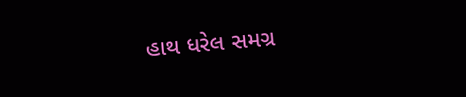હાથ ધરેલ સમગ્ર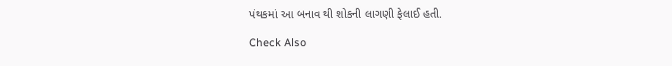પંથકમાં આ બનાવ થી શોકની લાગણી ફેલાઈ હતી.

Check Also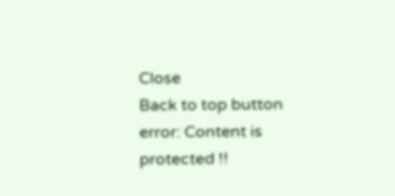Close
Back to top button
error: Content is protected !!